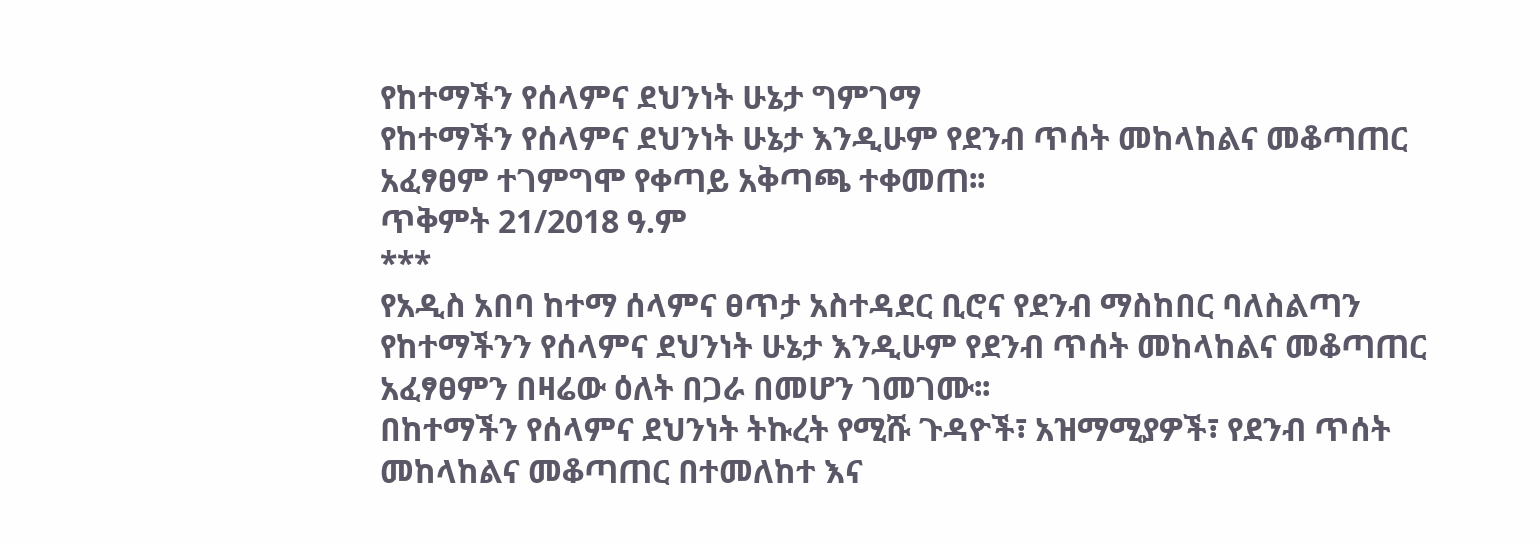የከተማችን የሰላምና ደህንነት ሁኔታ ግምገማ
የከተማችን የሰላምና ደህንነት ሁኔታ እንዲሁም የደንብ ጥሰት መከላከልና መቆጣጠር አፈፃፀም ተገምግሞ የቀጣይ አቅጣጫ ተቀመጠ፡፡
ጥቅምት 21/2018 ዓ.ም
***
የአዲስ አበባ ከተማ ሰላምና ፀጥታ አስተዳደር ቢሮና የደንብ ማስከበር ባለስልጣን የከተማችንን የሰላምና ደህንነት ሁኔታ እንዲሁም የደንብ ጥሰት መከላከልና መቆጣጠር አፈፃፀምን በዛሬው ዕለት በጋራ በመሆን ገመገሙ፡፡
በከተማችን የሰላምና ደህንነት ትኩረት የሚሹ ጉዳዮች፣ አዝማሚያዎች፣ የደንብ ጥሰት መከላከልና መቆጣጠር በተመለከተ እና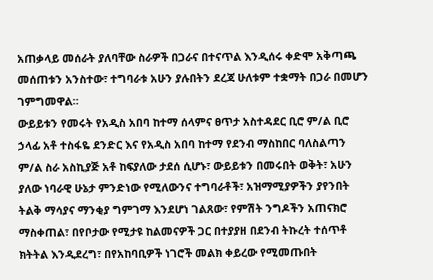አጠቃላይ መሰራት ያለባቸው ስራዎች በጋራና በተናጥል እንዲሰሩ ቀድሞ አቅጣጫ መሰጠቱን አንስተው፣ ተግባራቱ አሁን ያሉበትን ደረጃ ሁለቱም ተቋማት በጋራ በመሆን ገምግመዋል።
ውይይቱን የመሩት የአዲስ አበባ ከተማ ሰላምና ፀጥታ አስተዳደር ቢሮ ም/ል ቢሮ ኃላፊ አቶ ተስፋዬ ደንድር እና የአዲስ አበባ ከተማ የደንብ ማስከበር ባለስልጣን ም/ል ስራ አስኪያጅ አቶ ከፍያለው ታደሰ ሲሆኑ፣ ውይይቱን በመሩበት ወቅት፣ አሁን ያለው ነባራዊ ሁኔታ ምንድነው የሚለውንና ተግባራቶች፣ አዝማሚያዎችን ያየንበት ትልቅ ማሳያና ማንቂያ ግምገማ እንደሆነ ገልጸው፣ የምሽት ንግዶችን አጠናክሮ ማስቀጠል፣ በየቦታው የሚታዩ ከልመናዎች ጋር በተያያዘ በደንብ ትኩረት ተሰጥቶ ክትትል እንዲደረግ፣ በየአከባቢዎች ነገሮች መልክ ቀይረው የሚመጡበት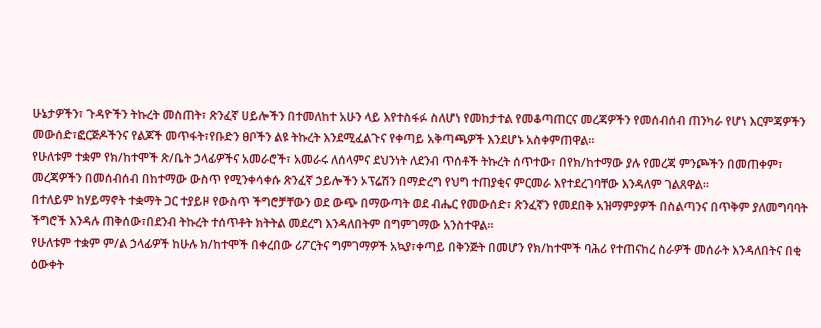ሁኔታዎችን፣ ጉዳዮችን ትኩረት መስጠት፣ ጽንፈኛ ሀይሎችን በተመለከተ አሁን ላይ እየተስፋፉ ስለሆነ የመከታተል የመቆጣጠርና መረጃዎችን የመሰብሰብ ጠንካራ የሆነ እርምጃዎችን መውሰድ፣ፎርጅዶችንና የልጆች መጥፋት፣የቡድን ፀቦችን ልዩ ትኩረት እንደሚፈልጉና የቀጣይ አቅጣጫዎች እንደሆኑ አስቀምጠዋል።
የሁለቱም ተቋም የክ/ከተሞች ጽ/ቤት ኃላፊዎችና አመራሮች፣ አመራሩ ለሰላምና ደህንነት ለደንብ ጥሰቶች ትኩረት ሰጥተው፣ በየክ/ከተማው ያሉ የመረጃ ምንጮችን በመጠቀም፣ መረጃዎችን በመሰብሰብ በከተማው ውስጥ የሚንቀሳቀሱ ጽንፈኛ ኃይሎችን ኦፕሬሽን በማድረግ የህግ ተጠያቂና ምርመራ እየተደረገባቸው እንዳለም ገልጸዋል።
በተለይም ከሃይማኖት ተቋማት ጋር ተያይዞ የውስጥ ችግሮቻቸውን ወደ ውጭ በማውጣት ወደ ብሔር የመውሰድ፣ ጽንፈኛን የመደበቅ አዝማምያዎች በስልጣንና በጥቅም ያለመግባባት ችግሮች እንዳሉ ጠቅሰው፣በደንብ ትኩረት ተሰጥቶት ክትትል መደረግ እንዳለበትም በግምገማው አንስተዋል።
የሁለቱም ተቋም ም/ል ኃላፊዎች ከሁሉ ክ/ከተሞች በቀረበው ሪፖርትና ግምገማዎች አኳያ፣ቀጣይ በቅንጅት በመሆን የክ/ከተሞች ባሕሪ የተጠናከረ ስራዎች መሰራት እንዳለበትና በቂ ዕውቀት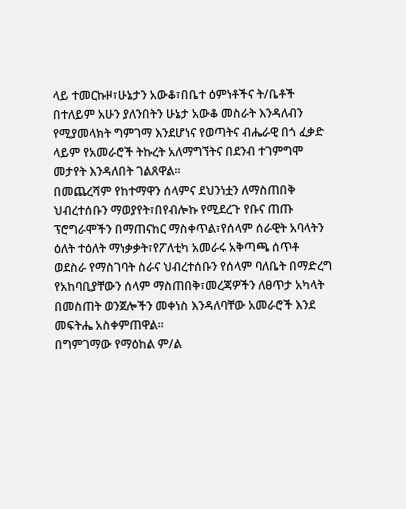ላይ ተመርኩዞ፣ሁኔታን አውቆ፣በቤተ ዕምነቶችና ት/ቤቶች በተለይም አሁን ያለንበትን ሁኔታ አውቆ መስራት እንዳለብን የሚያመላክት ግምገማ እንደሆነና የወጣትና ብሔራዊ በጎ ፈቃድ ላይም የአመራሮች ትኩረት አለማግኘትና በደንብ ተገምግሞ መታየት እንዳለበት ገልጸዋል።
በመጨረሻም የከተማዋን ሰላምና ደህንነቷን ለማስጠበቅ ህብረተሰቡን ማወያየት፣በየብሎኩ የሚደረጉ የቡና ጠጡ ፕሮግራሞችን በማጠናከር ማስቀጥል፣የሰላም ሰራዊት አባላትን ዕለት ተዕለት ማነቃቃት፣የፖለቲካ አመራሩ አቅጣጫ ሰጥቶ ወደስራ የማስገባት ስራና ህብረተሰቡን የሰላም ባለቤት በማድረግ የአከባቢያቸውን ሰላም ማስጠበቅ፣መረጃዎችን ለፀጥታ አካላት በመስጠት ወንጀሎችን መቀነስ እንዳለባቸው አመራሮች እንደ መፍትሔ አስቀምጠዋል።
በግምገማው የማዕከል ም/ል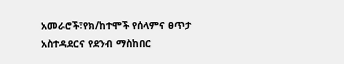አመራሮች፣የክ/ከተሞች የሰላምና ፀጥታ አስተዳደርና የደንብ ማስከበር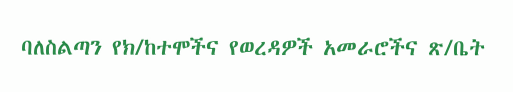ባለስልጣን የክ/ከተሞችና የወረዳዎች አመራሮችና ጽ/ቤት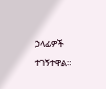ኃላፊዎች ተገኝተዋል።